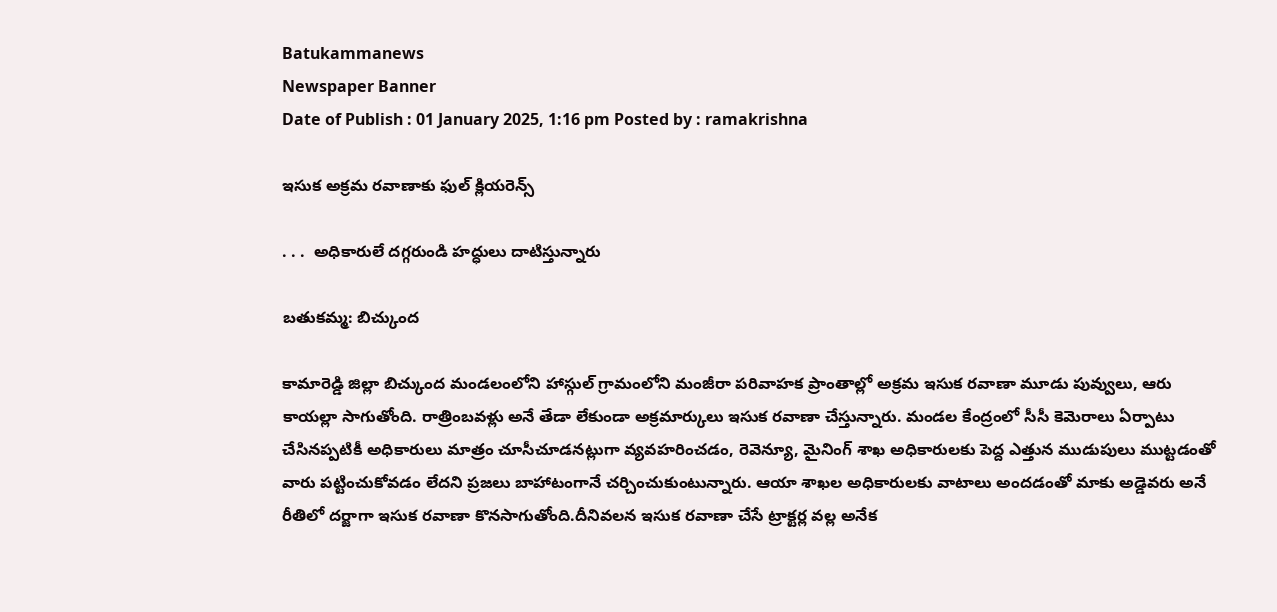Batukammanews
Newspaper Banner
Date of Publish : 01 January 2025, 1:16 pm Posted by : ramakrishna

ఇసుక అక్రమ రవాణాకు ఫుల్ క్లియరెన్స్

. . .  అధికారులే దగ్గరుండి హద్ధులు దాటిస్తున్నారు

బతుకమ్మ: బిచ్కుంద

కామారెడ్డి జిల్లా బిచ్కుంద మండలంలోని హాస్గుల్ గ్రామంలోని మంజీరా పరివాహక ప్రాంతాల్లో అక్రమ ఇసుక రవాణా మూడు పువ్వులు, ఆరు కాయల్లా సాగుతోంది. రాత్రింబవళ్లు అనే తేడా లేకుండా అక్రమార్కులు ఇసుక రవాణా చేస్తున్నారు. మండల కేంద్రంలో సీసీ కెమెరాలు ఏర్పాటు చేసినప్పటికీ అధికారులు మాత్రం చూసీచూడనట్లుగా వ్యవహరించడం, రెవెన్యూ, మైనింగ్ శాఖ అధికారులకు పెద్ద ఎత్తున ముడుపులు ముట్టడంతో వారు పట్టించుకోవడం లేదని ప్రజలు బాహాటంగానే చర్చించుకుంటున్నారు. ఆయా శాఖల అధికారులకు వాటాలు అందడంతో మాకు అడ్డెవరు అనే రీతిలో దర్జాగా ఇసుక రవాణా కొనసాగుతోంది.దీనివలన ఇసుక రవాణా చేసే ట్రాక్టర్ల వల్ల అనేక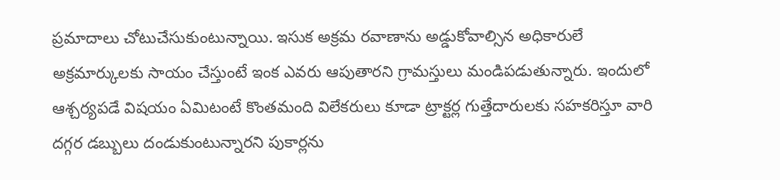ప్రమాదాలు చోటుచేసుకుంటున్నాయి. ఇసుక అక్రమ రవాణాను అడ్డుకోవాల్సిన అధికారులే అక్రమార్కులకు సాయం చేస్తుంటే ఇంక ఎవరు ఆపుతారని గ్రామస్తులు మండిపడుతున్నారు. ఇందులో ఆశ్చర్యపడే విషయం ఏమిటంటే కొంతమంది విలేకరులు కూడా ట్రాక్టర్ల గుత్తేదారులకు సహకరిస్తూ వారి దగ్గర డబ్బులు దండుకుంటున్నారని పుకార్లను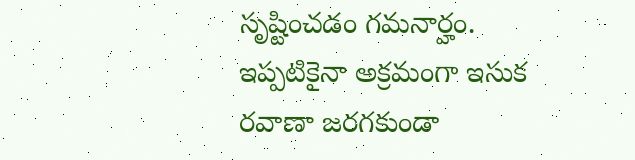సృష్టించడం గమనార్హం. ఇప్పటికైనా అక్రమంగా ఇసుక రవాణా జరగకుండా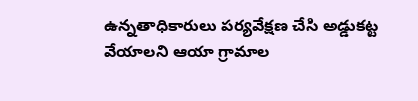ఉన్నతాధికారులు పర్యవేక్షణ చేసి అడ్డుకట్ట వేయాలని ఆయా గ్రామాల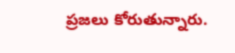ప్రజలు కోరుతున్నారు.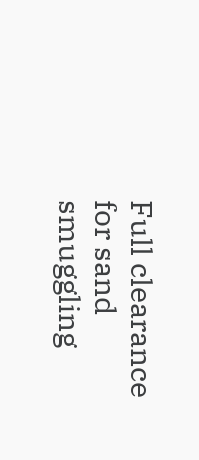Full clearance for sand smuggling